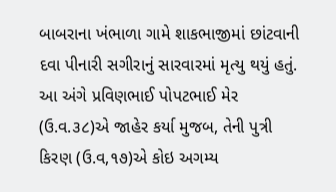બાબરાના ખંભાળા ગામે શાકભાજીમાં છાંટવાની દવા પીનારી સગીરાનું સારવારમાં મૃત્યુ થયું હતું. આ અંગે પ્રવિણભાઈ પોપટભાઈ મેર (ઉ.વ.૩૮)એ જાહેર કર્યા મુજબ, તેની પુત્રી કિરણ (ઉ.વ,૧૭)એ કોઇ અગમ્ય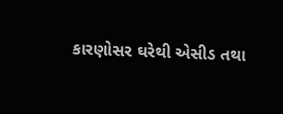કારણોસર ઘરેથી એસીડ તથા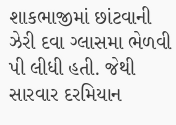શાકભાજીમાં છાંટવાની ઝેરી દવા ગ્લાસમા ભેળવી પી લીધી હતી. જેથી સારવાર દરમિયાન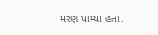મરણ પામ્યા હતા.